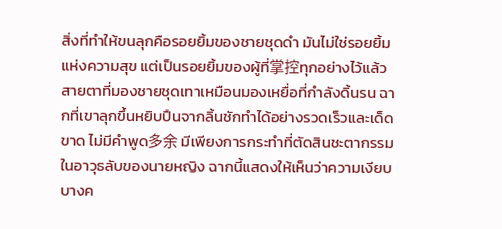สิ่งที่ทำให้ขนลุกคือรอยยิ้มของชายชุดดำ มันไม่ใช่รอยยิ้มแห่งความสุข แต่เป็นรอยยิ้มของผู้ที่掌控ทุกอย่างไว้แล้ว สายตาที่มองชายชุดเทาเหมือนมองเหยื่อที่กำลังดิ้นรน ฉากที่เขาลุกขึ้นหยิบปืนจากลิ้นชักทำได้อย่างรวดเร็วและเด็ดขาด ไม่มีคำพูด多余 มีเพียงการกระทำที่ตัดสินชะตากรรม ในอาวุธลับของนายหญิง ฉากนี้แสดงให้เห็นว่าความเงียบบางค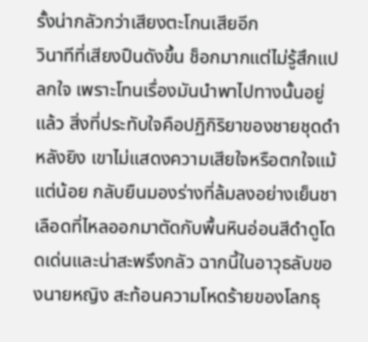รั้งน่ากลัวกว่าเสียงตะโกนเสียอีก
วินาทีที่เสียงปืนดังขึ้น ช็อกมากแต่ไม่รู้สึกแปลกใจ เพราะโทนเรื่องมันนำพาไปทางนั้นอยู่แล้ว สิ่งที่ประทับใจคือปฏิกิริยาของชายชุดดำหลังยิง เขาไม่แสดงความเสียใจหรือตกใจแม้แต่น้อย กลับยืนมองร่างที่ล้มลงอย่างเย็นชา เลือดที่ไหลออกมาตัดกับพื้นหินอ่อนสีดำดูโดดเด่นและน่าสะพรึงกลัว ฉากนี้ในอาวุธลับของนายหญิง สะท้อนความโหดร้ายของโลกธุ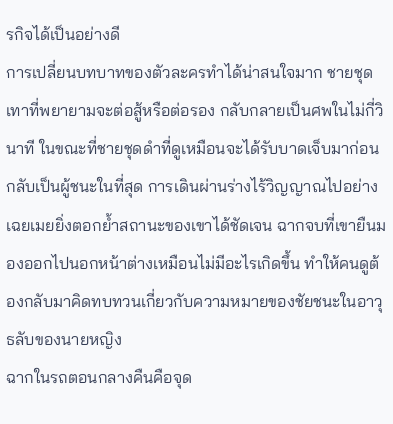รกิจได้เป็นอย่างดี
การเปลี่ยนบทบาทของตัวละครทำได้น่าสนใจมาก ชายชุดเทาที่พยายามจะต่อสู้หรือต่อรอง กลับกลายเป็นศพในไม่กี่วินาที ในขณะที่ชายชุดดำที่ดูเหมือนจะได้รับบาดเจ็บมาก่อน กลับเป็นผู้ชนะในที่สุด การเดินผ่านร่างไร้วิญญาณไปอย่างเฉยเมยยิ่งตอกย้ำสถานะของเขาได้ชัดเจน ฉากจบที่เขายืนมองออกไปนอกหน้าต่างเหมือนไม่มีอะไรเกิดขึ้น ทำให้คนดูต้องกลับมาคิดทบทวนเกี่ยวกับความหมายของชัยชนะในอาวุธลับของนายหญิง
ฉากในรถตอนกลางคืนคือจุด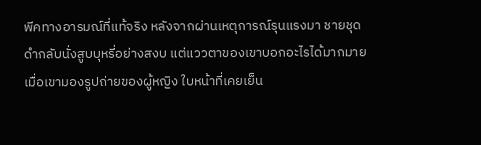พีคทางอารมณ์ที่แท้จริง หลังจากผ่านเหตุการณ์รุนแรงมา ชายชุดดำกลับนั่งสูบบุหรี่อย่างสงบ แต่แววตาของเขาบอกอะไรได้มากมาย เมื่อเขามองรูปถ่ายของผู้หญิง ใบหน้าที่เคยเย็น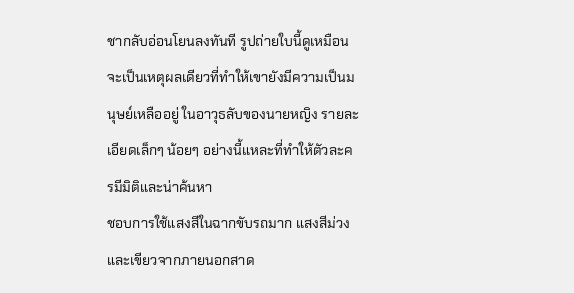ชากลับอ่อนโยนลงทันที รูปถ่ายใบนี้ดูเหมือนจะเป็นเหตุผลเดียวที่ทำให้เขายังมีความเป็นมนุษย์เหลืออยู่ ในอาวุธลับของนายหญิง รายละเอียดเล็กๆ น้อยๆ อย่างนี้แหละที่ทำให้ตัวละครมีมิติและน่าค้นหา
ชอบการใช้แสงสีในฉากขับรถมาก แสงสีม่วงและเขียวจากภายนอกสาด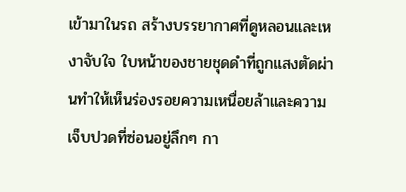เข้ามาในรถ สร้างบรรยากาศที่ดูหลอนและเหงาจับใจ ใบหน้าของชายชุดดำที่ถูกแสงตัดผ่านทำให้เห็นร่องรอยความเหนื่อยล้าและความเจ็บปวดที่ซ่อนอยู่ลึกๆ กา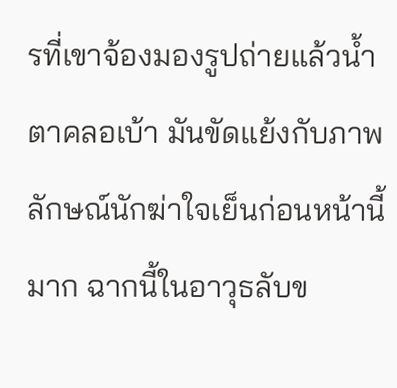รที่เขาจ้องมองรูปถ่ายแล้วน้ำตาคลอเบ้า มันขัดแย้งกับภาพลักษณ์นักฆ่าใจเย็นก่อนหน้านี้มาก ฉากนี้ในอาวุธลับข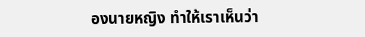องนายหญิง ทำให้เราเห็นว่า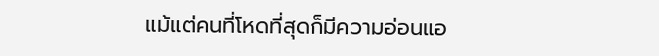แม้แต่คนที่โหดที่สุดก็มีความอ่อนแอ